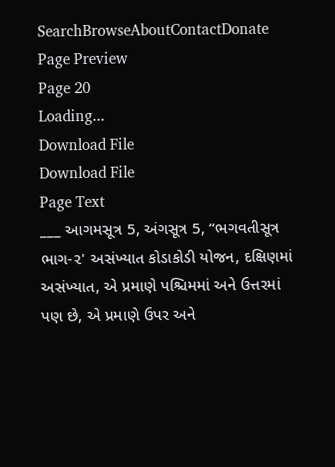SearchBrowseAboutContactDonate
Page Preview
Page 20
Loading...
Download File
Download File
Page Text
___ આગમસૂત્ર 5, અંગસૂત્ર 5, “ભગવતીસૂત્ર ભાગ-૨' અસંખ્યાત કોડાકોડી યોજન, દક્ષિણમાં અસંખ્યાત, એ પ્રમાણે પશ્ચિમમાં અને ઉત્તરમાં પણ છે, એ પ્રમાણે ઉપર અને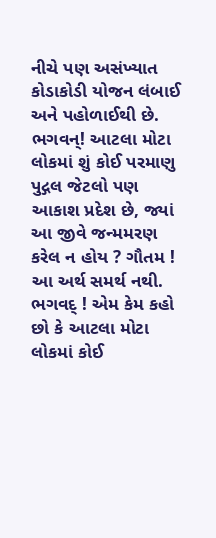નીચે પણ અસંખ્યાત કોડાકોડી યોજન લંબાઈ અને પહોળાઈથી છે. ભગવન્! આટલા મોટા લોકમાં શું કોઈ પરમાણુ પુદ્ગલ જેટલો પણ આકાશ પ્રદેશ છે, જ્યાં આ જીવે જન્મમરણ કરેલ ન હોય ? ગૌતમ ! આ અર્થ સમર્થ નથી. ભગવદ્ ! એમ કેમ કહો છો કે આટલા મોટા લોકમાં કોઈ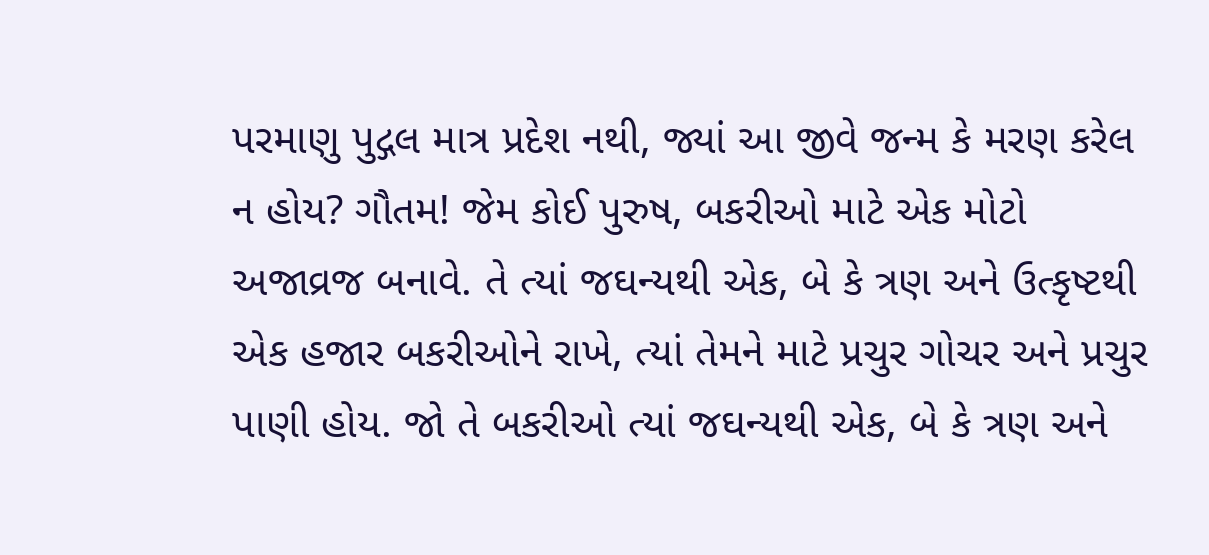પરમાણુ પુદ્ગલ માત્ર પ્રદેશ નથી, જ્યાં આ જીવે જન્મ કે મરણ કરેલ ન હોય? ગૌતમ! જેમ કોઈ પુરુષ, બકરીઓ માટે એક મોટો અજાવ્રજ બનાવે. તે ત્યાં જઘન્યથી એક, બે કે ત્રણ અને ઉત્કૃષ્ટથી એક હજાર બકરીઓને રાખે, ત્યાં તેમને માટે પ્રચુર ગોચર અને પ્રચુર પાણી હોય. જો તે બકરીઓ ત્યાં જઘન્યથી એક, બે કે ત્રણ અને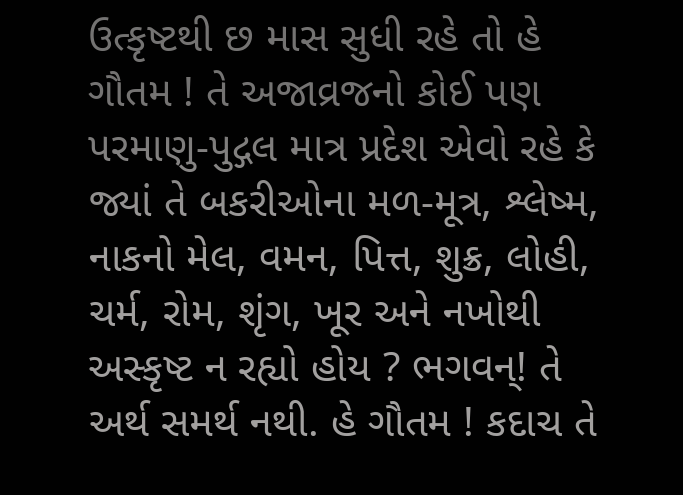ઉત્કૃષ્ટથી છ માસ સુધી રહે તો હે ગૌતમ ! તે અજાવ્રજનો કોઈ પણ પરમાણુ-પુદ્ગલ માત્ર પ્રદેશ એવો રહે કે જ્યાં તે બકરીઓના મળ-મૂત્ર, શ્લેષ્મ, નાકનો મેલ, વમન, પિત્ત, શુક્ર, લોહી, ચર્મ, રોમ, શૃંગ, ખૂર અને નખોથી અસ્કૃષ્ટ ન રહ્યો હોય ? ભગવન્! તે અર્થ સમર્થ નથી. હે ગૌતમ ! કદાચ તે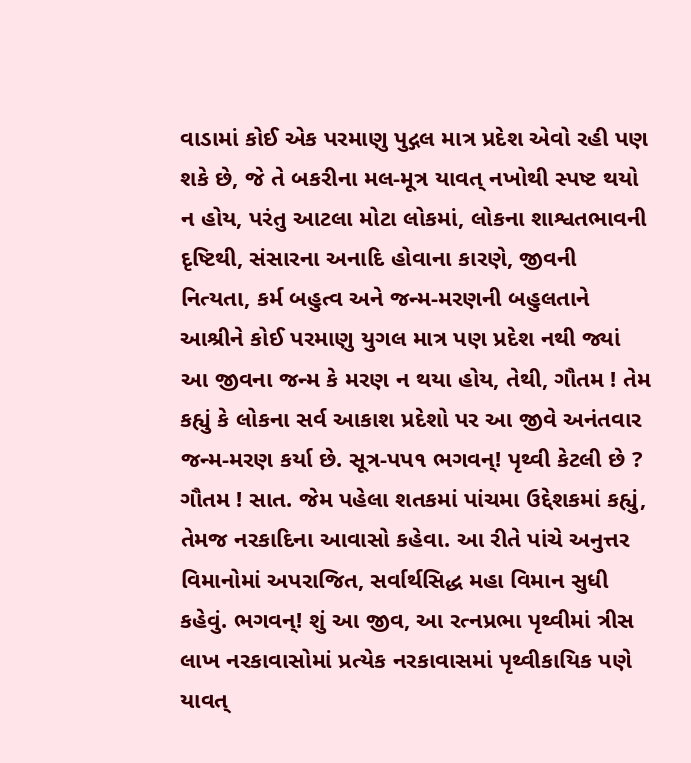વાડામાં કોઈ એક પરમાણુ પુદ્ગલ માત્ર પ્રદેશ એવો રહી પણ શકે છે, જે તે બકરીના મલ-મૂત્ર યાવત્ નખોથી સ્પષ્ટ થયો ન હોય, પરંતુ આટલા મોટા લોકમાં, લોકના શાશ્વતભાવની દૃષ્ટિથી, સંસારના અનાદિ હોવાના કારણે, જીવની નિત્યતા, કર્મ બહુત્વ અને જન્મ-મરણની બહુલતાને આશ્રીને કોઈ પરમાણુ યુગલ માત્ર પણ પ્રદેશ નથી જ્યાં આ જીવના જન્મ કે મરણ ન થયા હોય, તેથી, ગૌતમ ! તેમ કહ્યું કે લોકના સર્વ આકાશ પ્રદેશો પર આ જીવે અનંતવાર જન્મ-મરણ કર્યા છે. સૂત્ર-પપ૧ ભગવન્! પૃથ્વી કેટલી છે ? ગૌતમ ! સાત. જેમ પહેલા શતકમાં પાંચમા ઉદ્દેશકમાં કહ્યું, તેમજ નરકાદિના આવાસો કહેવા. આ રીતે પાંચે અનુત્તર વિમાનોમાં અપરાજિત, સર્વાર્થસિદ્ધ મહા વિમાન સુધી કહેવું. ભગવન્! શું આ જીવ, આ રત્નપ્રભા પૃથ્વીમાં ત્રીસ લાખ નરકાવાસોમાં પ્રત્યેક નરકાવાસમાં પૃથ્વીકાયિક પણે યાવત્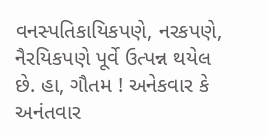વનસ્પતિકાયિકપણે, નરકપણે, નૈરયિકપણે પૂર્વે ઉત્પન્ન થયેલ છે. હા, ગૌતમ ! અનેકવાર કે અનંતવાર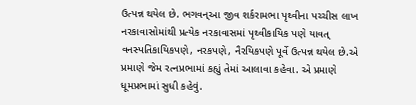ઉત્પન્ન થયેલ છે. ભગવન્આ જીવ શર્કરામભા પૃથ્વીના પચ્ચીસ લાખ નરકાવાસોમાંથી પ્રત્યેક નરકાવાસમાં પૃથ્વીકાયિક પણે યાવત્ વનસ્પતિકાયિકપણે, નરકપણે, નૈરયિકપણે પૂર્વે ઉત્પન્ન થયેલ છે.એ પ્રમાણે જેમ રત્નપ્રભામાં કહ્યું તેમાં આલાવા કહેવા. એ પ્રમાણે ધૂમપ્રભામાં સુધી કહેવું.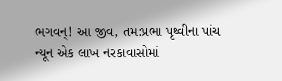ભગવન્! આ જીવ, તમ:પ્રભા પૃથ્વીના પાંચ ન્યૂન એક લાખ નરકાવાસોમાં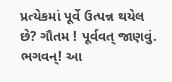પ્રત્યેકમાં પૂર્વે ઉત્પન્ન થયેલ છે? ગૌતમ ! પૂર્વવત્ જાણવું. ભગવન્! આ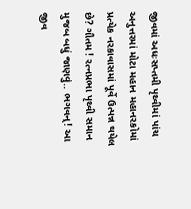જીવમાં અધઃસપ્તમી પૃથ્વીમાં પાંચ અનુત્તરમાં મોટા મહાન મહાનરકોમાં પ્રત્યેક નરકાવાસમાં પૂર્વે ઉત્પન્ન થયેલ છે? ગૌતમ ! રત્નપ્રભા પૃથ્વી સમાન મુજબ બધું જાણવું.. ભગવન્! આ જીવ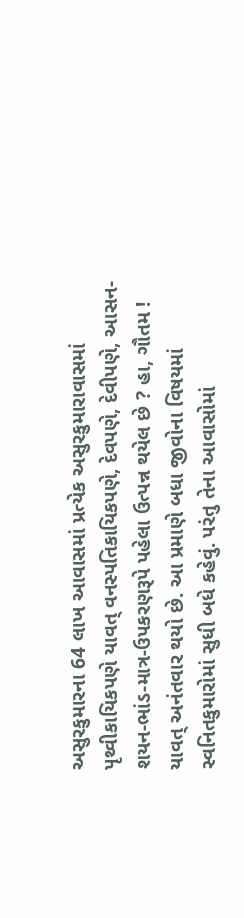અસુરકુમારના 64 લાખ આવાસમાં પ્રત્યેક અસુરકુમારાવાસમાં પૃથ્વીકાયિકપણે યાવત્ વનસ્પતિકાયિકપણે, દેવપણે, દેવીપણે, આસન-શયન-ભાંડ-માત્ર-ઉપકરણરૂપે પહેલા ઉત્પન્ન થયેલ છે ? હા, ગૌતમ ! યાવત્ અનંતવાર થયો છે. આ પ્રમાણે બધા જીવોના વિષયમાં સ્વનિતકુમારોમાં સુધી બધે કહેવું. પરંતુ તેના આવાસોમાં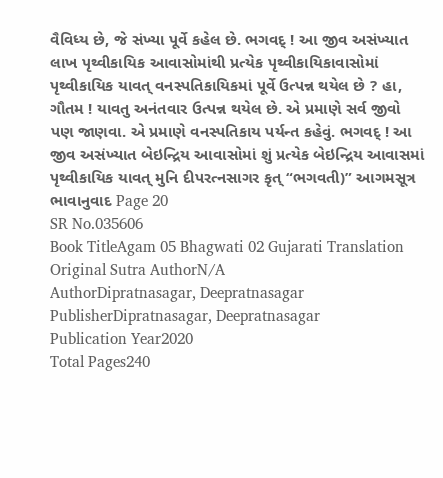વૈવિધ્ય છે, જે સંખ્યા પૂર્વે કહેલ છે. ભગવદ્ ! આ જીવ અસંખ્યાત લાખ પૃથ્વીકાયિક આવાસોમાંથી પ્રત્યેક પૃથ્વીકાયિકાવાસોમાં પૃથ્વીકાયિક યાવત્ વનસ્પતિકાયિકમાં પૂર્વે ઉત્પન્ન થયેલ છે ? હા, ગૌતમ ! યાવતુ અનંતવાર ઉત્પન્ન થયેલ છે. એ પ્રમાણે સર્વ જીવો પણ જાણવા. એ પ્રમાણે વનસ્પતિકાય પર્યન્ત કહેવું. ભગવદ્ ! આ જીવ અસંખ્યાત બેઇન્દ્રિય આવાસોમાં શું પ્રત્યેક બેઇન્દ્રિય આવાસમાં પૃથ્વીકાયિક યાવત્ મુનિ દીપરત્નસાગર કૃત્ “ભગવતી)” આગમસૂત્ર ભાવાનુવાદ Page 20
SR No.035606
Book TitleAgam 05 Bhagwati 02 Gujarati Translation
Original Sutra AuthorN/A
AuthorDipratnasagar, Deepratnasagar
PublisherDipratnasagar, Deepratnasagar
Publication Year2020
Total Pages240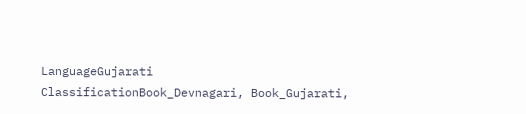LanguageGujarati
ClassificationBook_Devnagari, Book_Gujarati,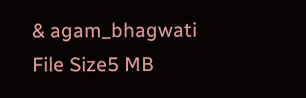& agam_bhagwati
File Size5 MB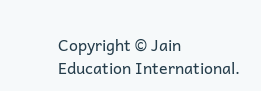Copyright © Jain Education International.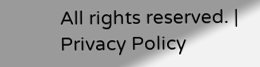All rights reserved. | Privacy Policy